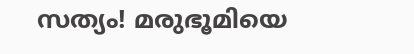സത്യം! മരുഭൂമിയെ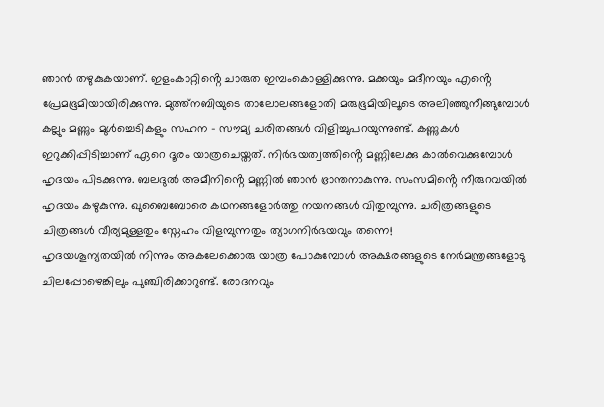ഞാൻ തഴുകുകയാണ്. ഇളംകാറ്റിൻ്റെ ചാരുത ഇമ്പംകൊള്ളിക്കുന്നു. മക്കയും മദീനയും എൻ്റെ പ്രേമഭൂമിയായിരിക്കുന്നു. മുത്ത്നബിയുടെ താലോലങ്ങളോതി മരുഭൂമിയിലൂടെ അലിഞ്ഞുനീങ്ങുമ്പോൾ കല്ലും മണ്ണും മുൾച്ചെടികളും സഹന – സൗമ്യ ചരിതങ്ങൾ വിളിച്ചുപറയുന്നുണ്ട്. കണ്ണുകൾ ഇറുക്കിപ്പിടിച്ചാണ് ഏറെ ദൂരം യാത്രചെയ്തത്. നിർഭയത്വത്തിൻ്റെ മണ്ണിലേക്കു കാൽവെക്കുമ്പോൾ ഹൃദയം പിടക്കുന്നു. ബലദുൽ അമീനിൻ്റെ മണ്ണിൽ ഞാൻ ഭ്രാന്തനാകുന്നു. സംസമിൻ്റെ നീരുറവയിൽ ഹൃദയം കഴുകുന്നു. ഖുബൈബോരെ കഥനങ്ങളോർത്തു നയനങ്ങൾ വിതുമ്പുന്നു. ചരിത്രങ്ങളുടെ ചിത്രങ്ങൾ വീര്യമുള്ളതും സ്നേഹം വിളമ്പുന്നതും ത്യാഗനിർഭയവും തന്നെ!
ഹൃദയശൂന്യതയിൽ നിന്നും അകലേക്കൊരു യാത്ര പോകുമ്പോൾ അക്ഷരങ്ങളുടെ നേർമന്ത്രങ്ങളോടു ചിലപ്പോഴെങ്കിലും പുഞ്ചിരിക്കാറുണ്ട്. രോദനവും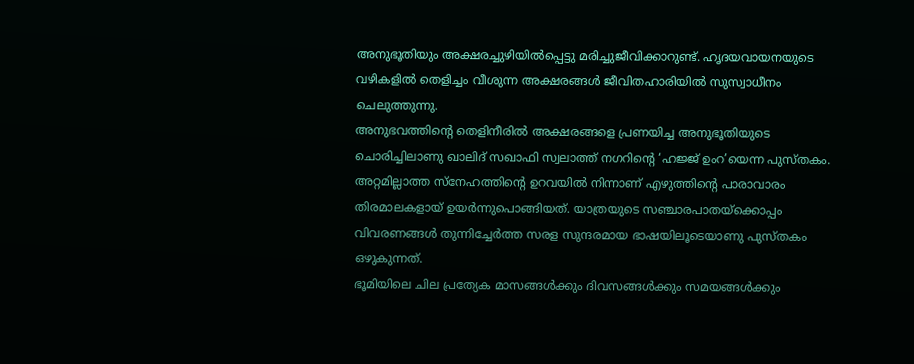അനുഭൂതിയും അക്ഷരച്ചുഴിയിൽപ്പെട്ടു മരിച്ചുജീവിക്കാറുണ്ട്. ഹൃദയവായനയുടെ വഴികളിൽ തെളിച്ചം വീശുന്ന അക്ഷരങ്ങൾ ജീവിതഹാരിയിൽ സുസ്വാധീനം ചെലുത്തുന്നു.
അനുഭവത്തിൻ്റെ തെളിനീരിൽ അക്ഷരങ്ങളെ പ്രണയിച്ച അനുഭൂതിയുടെ ചൊരിച്ചിലാണു ഖാലിദ് സഖാഫി സ്വലാത്ത് നഗറിൻ്റെ ‘ഹജ്ജ് ഉംറ’യെന്ന പുസ്തകം. അറ്റമില്ലാത്ത സ്നേഹത്തിന്റെ ഉറവയിൽ നിന്നാണ് എഴുത്തിൻ്റെ പാരാവാരം തിരമാലകളായ് ഉയർന്നുപൊങ്ങിയത്. യാത്രയുടെ സഞ്ചാരപാതയ്ക്കൊപ്പം വിവരണങ്ങൾ തുന്നിച്ചേർത്ത സരള സുന്ദരമായ ഭാഷയിലൂടെയാണു പുസ്തകം ഒഴുകുന്നത്.
ഭൂമിയിലെ ചില പ്രത്യേക മാസങ്ങൾക്കും ദിവസങ്ങൾക്കും സമയങ്ങൾക്കും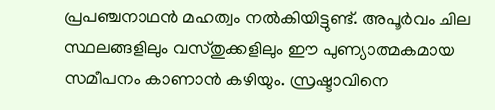പ്രപഞ്ചനാഥൻ മഹത്വം നൽകിയിട്ടുണ്ട്. അപൂർവം ചില സ്ഥലങ്ങളിലും വസ്തുക്കളിലും ഈ പുണ്യാത്മകമായ സമീപനം കാണാൻ കഴിയും. സ്രഷ്ടാവിനെ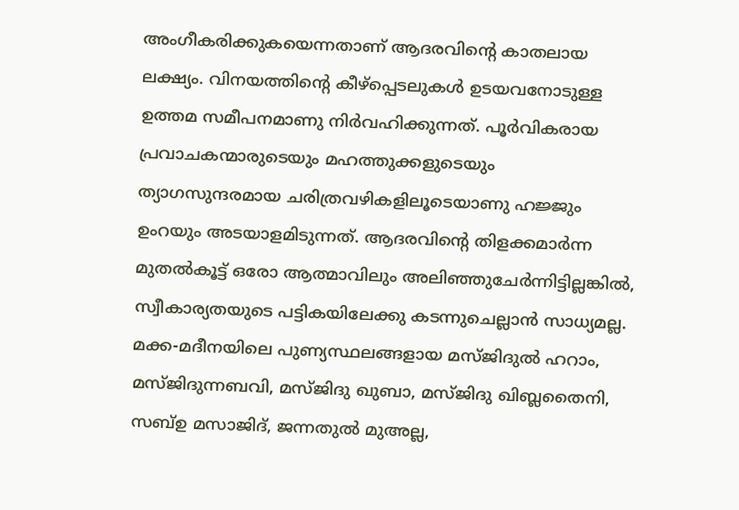അംഗീകരിക്കുകയെന്നതാണ് ആദരവിൻ്റെ കാതലായ ലക്ഷ്യം. വിനയത്തിൻ്റെ കീഴ്പ്പെടലുകൾ ഉടയവനോടുള്ള ഉത്തമ സമീപനമാണു നിർവഹിക്കുന്നത്. പൂർവികരായ പ്രവാചകന്മാരുടെയും മഹത്തുക്കളുടെയും ത്യാഗസുന്ദരമായ ചരിത്രവഴികളിലൂടെയാണു ഹജ്ജും ഉംറയും അടയാളമിടുന്നത്. ആദരവിൻ്റെ തിളക്കമാർന്ന മുതൽകൂട്ട് ഒരോ ആത്മാവിലും അലിഞ്ഞുചേർന്നിട്ടില്ലങ്കിൽ, സ്വീകാര്യതയുടെ പട്ടികയിലേക്കു കടന്നുചെല്ലാൻ സാധ്യമല്ല.
മക്ക-മദീനയിലെ പുണ്യസ്ഥലങ്ങളായ മസ്ജിദുൽ ഹറാം, മസ്ജിദുന്നബവി, മസ്ജിദു ഖുബാ, മസ്ജിദു ഖിബ്ലതൈനി, സബ്ഉ മസാജിദ്, ജന്നതുൽ മുഅല്ല,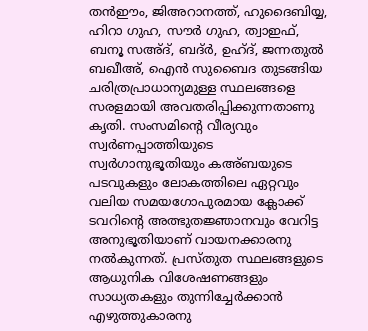തൻഈം, ജിഅറാനത്ത്, ഹുദൈബിയ്യ, ഹിറാ ഗുഹ, സൗർ ഗുഹ, ത്വാഇഫ്, ബനൂ സഅ്ദ്, ബദ്ർ, ഉഹ്ദ്, ജന്നതുൽ ബഖീഅ്, ഐൻ സുബൈദ തുടങ്ങിയ ചരിത്രപ്രാധാന്യമുള്ള സ്ഥലങ്ങളെ സരളമായി അവതരിപ്പിക്കുന്നതാണു കൃതി. സംസമിൻ്റെ വീര്യവും സ്വർണപ്പാത്തിയുടെ സ്വർഗാനുഭൂതിയും കഅ്ബയുടെ പടവുകളും ലോകത്തിലെ ഏറ്റവും വലിയ സമയഗോപുരമായ ക്ലോക്ക് ടവറിൻ്റെ അത്ഭുതജ്ഞാനവും വേറിട്ട അനുഭൂതിയാണ് വായനക്കാരനു നൽകുന്നത്. പ്രസ്തുത സ്ഥലങ്ങളുടെ ആധുനിക വിശേഷണങ്ങളും സാധ്യതകളും തുന്നിച്ചേർക്കാൻ എഴുത്തുകാരനു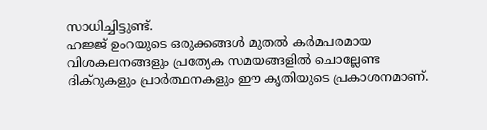സാധിച്ചിട്ടുണ്ട്.
ഹജ്ജ് ഉംറയുടെ ഒരുക്കങ്ങൾ മുതൽ കർമപരമായ വിശകലനങ്ങളും പ്രത്യേക സമയങ്ങളിൽ ചൊല്ലേണ്ട ദിക്റുകളും പ്രാർത്ഥനകളും ഈ കൃതിയുടെ പ്രകാശനമാണ്.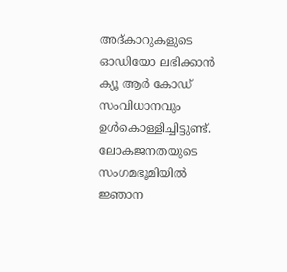അദ്കാറുകളുടെ ഓഡിയോ ലഭിക്കാൻ ക്യൂ ആർ കോഡ് സംവിധാനവും ഉൾകൊള്ളിച്ചിട്ടുണ്ട്. ലോകജനതയുടെ സംഗമഭൂമിയിൽ ജ്ഞാന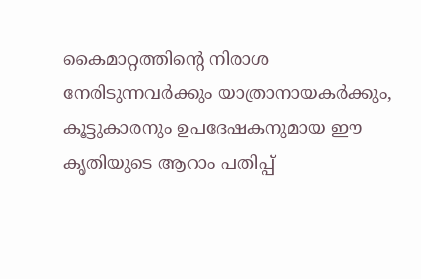കൈമാറ്റത്തിൻ്റെ നിരാശ നേരിടുന്നവർക്കും യാത്രാനായകർക്കും, കൂട്ടുകാരനും ഉപദേഷകനുമായ ഈ കൃതിയുടെ ആറാം പതിപ്പ്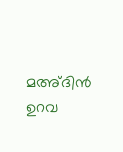മഅ്ദിൻ ഉറവ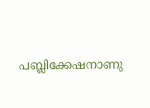പബ്ലിക്കേഷനാണു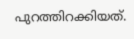പുറത്തിറക്കിയത്.